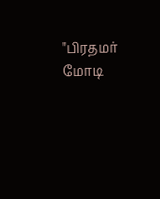"பிரதமர் மோடி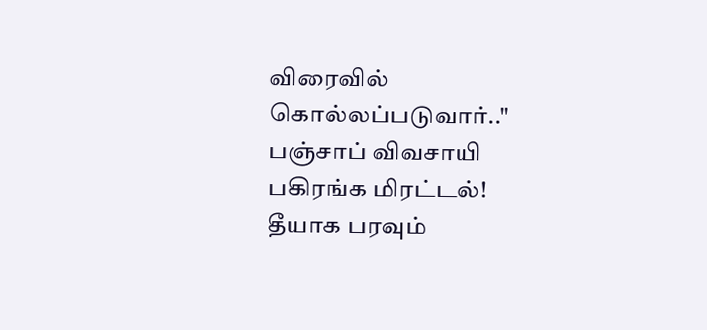விரைவில் கொல்லப்படுவார்.." பஞ்சாப் விவசாயி பகிரங்க மிரட்டல்! தீயாக பரவும்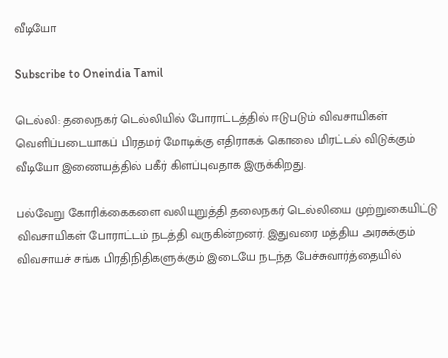வீடியோ

Subscribe to Oneindia Tamil

டெல்லி: தலைநகர் டெல்லியில் போராட்டத்தில் ஈடுபடும் விவசாயிகள் வெளிப்படையாகப் பிரதமர் மோடிக்கு எதிராகக் கொலை மிரட்டல் விடுக்கும் வீடியோ இணையத்தில் பகீர் கிளப்புவதாக இருக்கிறது.

பல்வேறு கோரிக்கைகளை வலியுறுத்தி தலைநகர் டெல்லியை முற்றுகையிட்டு விவசாயிகள் போராட்டம் நடத்தி வருகின்றனர். இதுவரை மத்திய அரசுக்கும் விவசாயச் சங்க பிரதிநிதிகளுக்கும் இடையே நடந்த பேச்சுவார்த்தையில்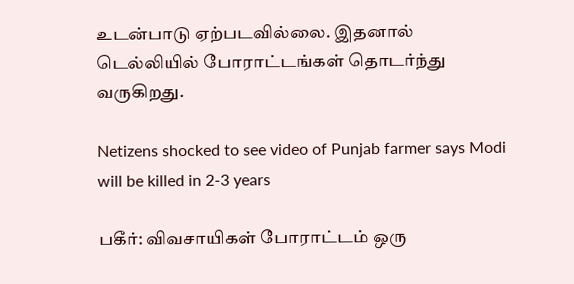உடன்பாடு ஏற்படவில்லை. இதனால் டெல்லியில் போராட்டங்கள் தொடர்ந்து வருகிறது.

Netizens shocked to see video of Punjab farmer says Modi will be killed in 2-3 years

பகீர்: விவசாயிகள் போராட்டம் ஒரு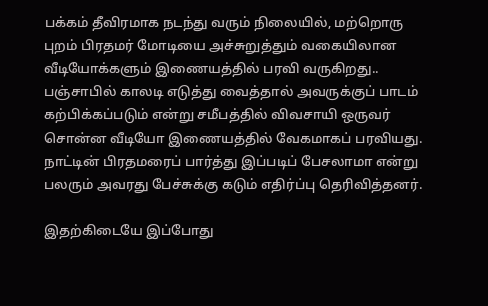பக்கம் தீவிரமாக நடந்து வரும் நிலையில், மற்றொரு புறம் பிரதமர் மோடியை அச்சுறுத்தும் வகையிலான வீடியோக்களும் இணையத்தில் பரவி வருகிறது.. பஞ்சாபில் காலடி எடுத்து வைத்தால் அவருக்குப் பாடம் கற்பிக்கப்படும் என்று சமீபத்தில் விவசாயி ஒருவர் சொன்ன வீடியோ இணையத்தில் வேகமாகப் பரவியது. நாட்டின் பிரதமரைப் பார்த்து இப்படிப் பேசலாமா என்று பலரும் அவரது பேச்சுக்கு கடும் எதிர்ப்பு தெரிவித்தனர்.

இதற்கிடையே இப்போது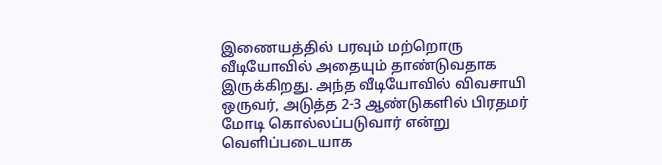இணையத்தில் பரவும் மற்றொரு வீடியோவில் அதையும் தாண்டுவதாக இருக்கிறது. அந்த வீடியோவில் விவசாயி ஒருவர், அடுத்த 2-3 ஆண்டுகளில் பிரதமர் மோடி கொல்லப்படுவார் என்று வெளிப்படையாக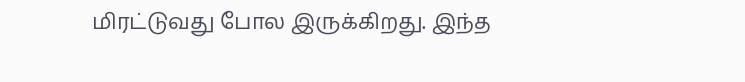மிரட்டுவது போல இருக்கிறது. இந்த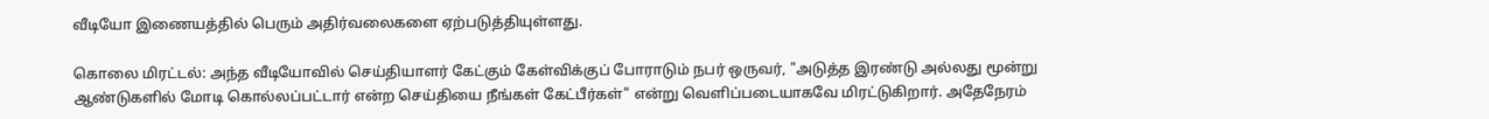வீடியோ இணையத்தில் பெரும் அதிர்வலைகளை ஏற்படுத்தியுள்ளது.

கொலை மிரட்டல்: அந்த வீடியோவில் செய்தியாளர் கேட்கும் கேள்விக்குப் போராடும் நபர் ஒருவர், "அடுத்த இரண்டு அல்லது மூன்று ஆண்டுகளில் மோடி கொல்லப்பட்டார் என்ற செய்தியை நீங்கள் கேட்பீர்கள்" என்று வெளிப்படையாகவே மிரட்டுகிறார். அதேநேரம்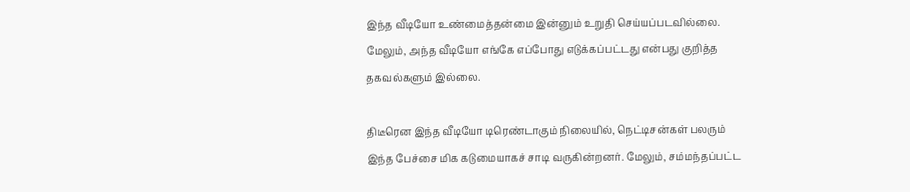இந்த வீடியோ உண்மைத்தன்மை இன்னும் உறுதி செய்யப்படவில்லை. மேலும், அந்த வீடியோ எங்கே எப்போது எடுக்கப்பட்டது என்பது குறித்த தகவல்களும் இல்லை.

திடீரென இந்த வீடியோ டிரெண்டாகும் நிலையில், நெட்டிசன்கள் பலரும் இந்த பேச்சை மிக கடுமையாகச் சாடி வருகின்றனர். மேலும், சம்மந்தப்பட்ட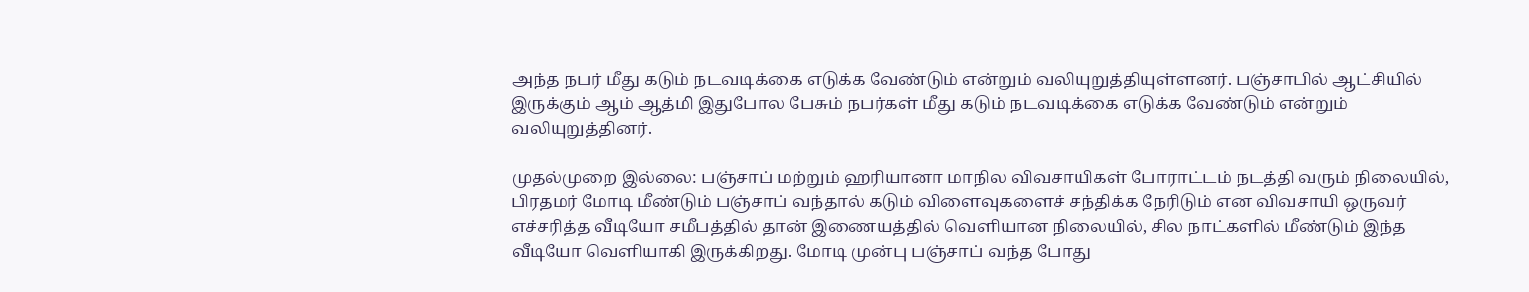அந்த நபர் மீது கடும் நடவடிக்கை எடுக்க வேண்டும் என்றும் வலியுறுத்தியுள்ளனர். பஞ்சாபில் ஆட்சியில் இருக்கும் ஆம் ஆத்மி இதுபோல பேசும் நபர்கள் மீது கடும் நடவடிக்கை எடுக்க வேண்டும் என்றும் வலியுறுத்தினர்.

முதல்முறை இல்லை: பஞ்சாப் மற்றும் ஹரியானா மாநில விவசாயிகள் போராட்டம் நடத்தி வரும் நிலையில், பிரதமர் மோடி மீண்டும் பஞ்சாப் வந்தால் கடும் விளைவுகளைச் சந்திக்க நேரிடும் என விவசாயி ஒருவர் எச்சரித்த வீடியோ சமீபத்தில் தான் இணையத்தில் வெளியான நிலையில், சில நாட்களில் மீண்டும் இந்த வீடியோ வெளியாகி இருக்கிறது. மோடி முன்பு பஞ்சாப் வந்த போது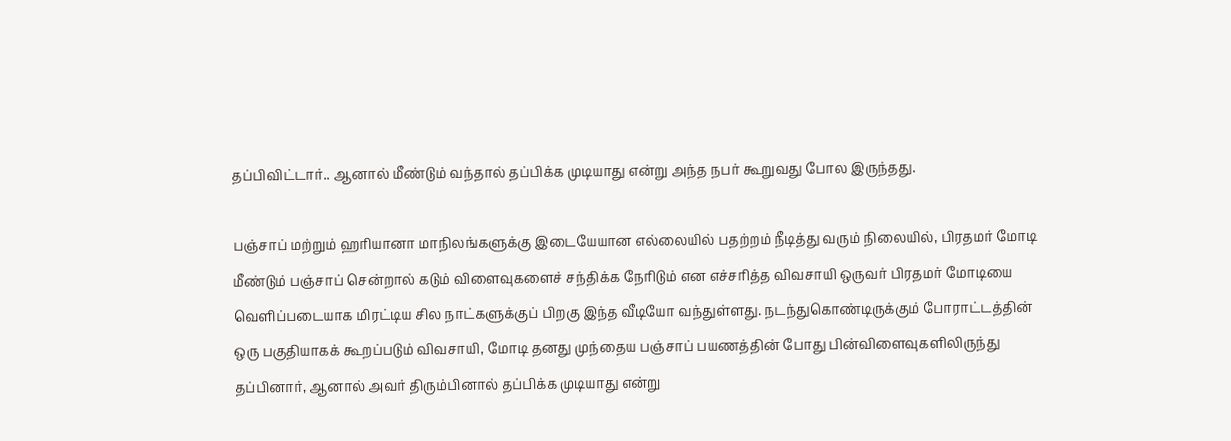தப்பிவிட்டார்.. ஆனால் மீண்டும் வந்தால் தப்பிக்க முடியாது என்று அந்த நபர் கூறுவது போல இருந்தது.

பஞ்சாப் மற்றும் ஹரியானா மாநிலங்களுக்கு இடையேயான எல்லையில் பதற்றம் நீடித்து வரும் நிலையில், பிரதமர் மோடி மீண்டும் பஞ்சாப் சென்றால் கடும் விளைவுகளைச் சந்திக்க நேரிடும் என எச்சரித்த விவசாயி ஒருவர் பிரதமர் மோடியை வெளிப்படையாக மிரட்டிய சில நாட்களுக்குப் பிறகு இந்த வீடியோ வந்துள்ளது. நடந்துகொண்டிருக்கும் போராட்டத்தின் ஒரு பகுதியாகக் கூறப்படும் விவசாயி, மோடி தனது முந்தைய பஞ்சாப் பயணத்தின் போது பின்விளைவுகளிலிருந்து தப்பினார், ஆனால் அவர் திரும்பினால் தப்பிக்க முடியாது என்று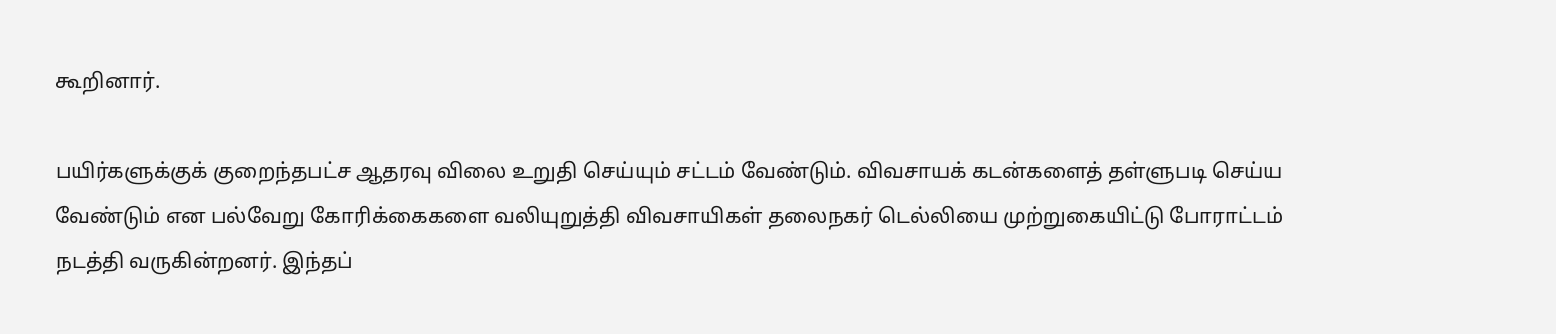கூறினார்.

பயிர்களுக்குக் குறைந்தபட்ச ஆதரவு விலை உறுதி செய்யும் சட்டம் வேண்டும். விவசாயக் கடன்களைத் தள்ளுபடி செய்ய வேண்டும் என பல்வேறு கோரிக்கைகளை வலியுறுத்தி விவசாயிகள் தலைநகர் டெல்லியை முற்றுகையிட்டு போராட்டம் நடத்தி வருகின்றனர். இந்தப்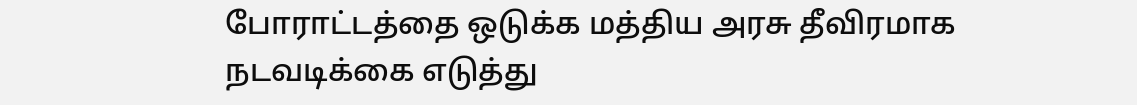போராட்டத்தை ஒடுக்க மத்திய அரசு தீவிரமாக நடவடிக்கை எடுத்து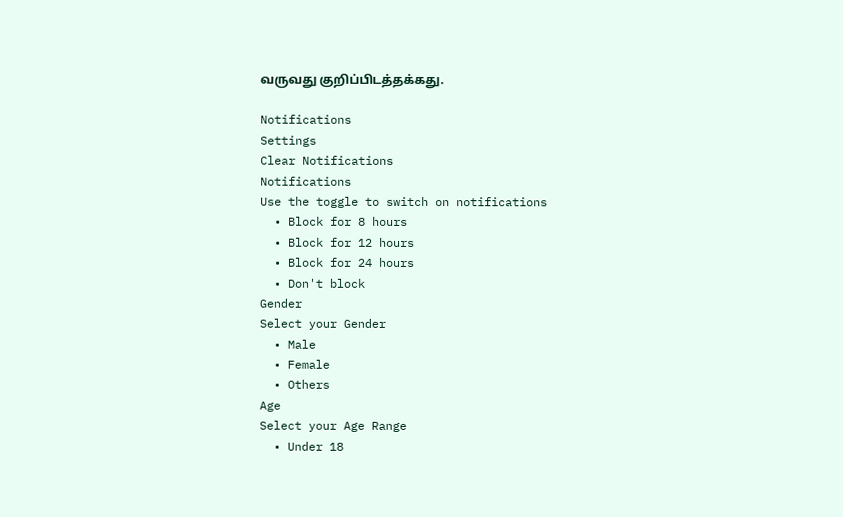வருவது குறிப்பிடத்தக்கது.

Notifications
Settings
Clear Notifications
Notifications
Use the toggle to switch on notifications
  • Block for 8 hours
  • Block for 12 hours
  • Block for 24 hours
  • Don't block
Gender
Select your Gender
  • Male
  • Female
  • Others
Age
Select your Age Range
  • Under 18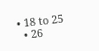• 18 to 25
  • 26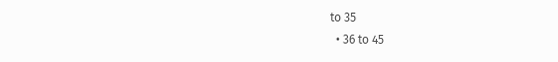to 35
  • 36 to 45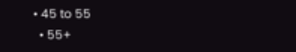• 45 to 55
  • 55+